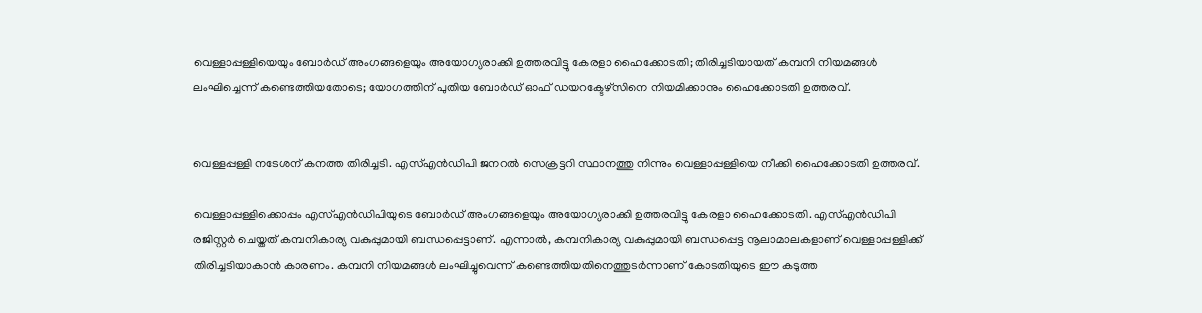വെള്ളാപ്പള്ളിയെയും ബോര്‍ഡ് അംഗങ്ങളെയും അയോഗ്യരാക്കി ഉത്തരവിട്ടു കേരളാ ഹൈക്കോടതി; തിരിച്ചടിയായത് കമ്പനി നിയമങ്ങള്‍ ലംഘിച്ചെന്ന് കണ്ടെത്തിയതോടെ; യോഗത്തിന് പുതിയ ബോര്‍ഡ് ഓഫ് ഡയറക്ടേഴ്സിനെ നിയമിക്കാനും ഹൈക്കോടതി ഉത്തരവ്.


വെള്ളപ്പള്ളി നടേശന് കനത്ത തിരിച്ചടി. എസ്‌എന്‍ഡിപി ജനറല്‍ സെക്രട്ടറി സ്ഥാനത്തു നിന്നും വെള്ളാപ്പള്ളിയെ നീക്കി ഹൈക്കോടതി ഉത്തരവ്.

വെള്ളാപ്പള്ളിക്കൊപ്പം എസ്‌എന്‍ഡിപിയുടെ ബോര്‍ഡ് അംഗങ്ങളെയും അയോഗ്യരാക്കി ഉത്തരവിട്ടു കേരളാ ഹൈക്കോടതി. എസ്‌എന്‍ഡിപി രജിസ്റ്റര്‍ ചെയ്തത് കമ്പനികാര്യ വകുപ്പുമായി ബന്ധപ്പെട്ടാണ്. എന്നാല്‍, കമ്പനികാര്യ വകുപ്പുമായി ബന്ധപ്പെട്ട നൂലാമാലകളാണ് വെള്ളാപ്പള്ളിക്ക് തിരിച്ചടിയാകാന്‍ കാരണം. കമ്പനി നിയമങ്ങള്‍ ലംഘിച്ചുവെന്ന് കണ്ടെത്തിയതിനെത്തുടര്‍ന്നാണ് കോടതിയുടെ ഈ കടുത്ത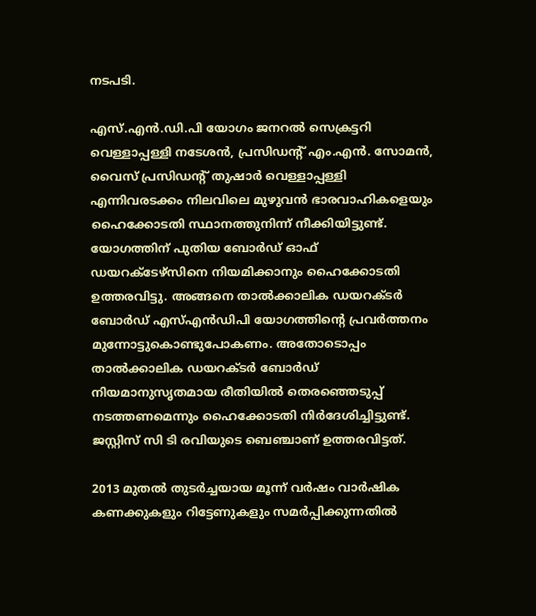നടപടി.

എസ്.എന്‍.ഡി.പി യോഗം ജനറല്‍ സെക്രട്ടറി വെള്ളാപ്പള്ളി നടേശന്‍, പ്രസിഡന്റ് എം.എന്‍. സോമന്‍, വൈസ് പ്രസിഡന്റ് തുഷാര്‍ വെള്ളാപ്പള്ളി എന്നിവരടക്കം നിലവിലെ മുഴുവന്‍ ഭാരവാഹികളെയും ഹൈക്കോടതി സ്ഥാനത്തുനിന്ന് നീക്കിയിട്ടുണ്ട്. യോഗത്തിന് പുതിയ ബോര്‍ഡ് ഓഫ് ഡയറക്ടേഴ്സിനെ നിയമിക്കാനും ഹൈക്കോടതി ഉത്തരവിട്ടു. അങ്ങനെ താല്‍ക്കാലിക ഡയറക്ടര്‍ ബോര്‍ഡ് എസ്‌എന്‍ഡിപി യോഗത്തിന്റെ പ്രവര്‍ത്തനം മുന്നോട്ടുകൊണ്ടുപോകണം. അതോടൊപ്പം താല്‍ക്കാലിക ഡയറക്ടര്‍ ബോര്‍ഡ് നിയമാനുസൃതമായ രീതിയില്‍ തെരഞ്ഞെടുപ്പ് നടത്തണമെന്നും ഹൈക്കോടതി നിര്‍ദേശിച്ചിട്ടുണ്ട്. ജസ്റ്റിസ് സി ടി രവിയുടെ ബെഞ്ചാണ് ഉത്തരവിട്ടത്.

2013 മുതല്‍ തുടര്‍ച്ചയായ മൂന്ന് വര്‍ഷം വാര്‍ഷിക കണക്കുകളും റിട്ടേണുകളും സമര്‍പ്പിക്കുന്നതില്‍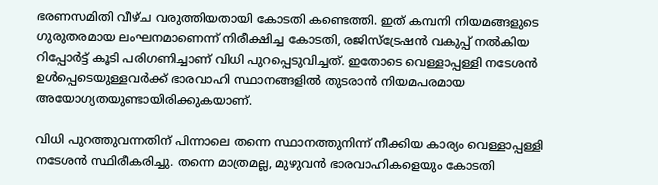ഭരണസമിതി വീഴ്ച വരുത്തിയതായി കോടതി കണ്ടെത്തി. ഇത് കമ്പനി നിയമങ്ങളുടെ ഗുരുതരമായ ലംഘനമാണെന്ന് നിരീക്ഷിച്ച കോടതി, രജിസ്‌ട്രേഷന്‍ വകുപ്പ് നല്‍കിയ റിപ്പോര്‍ട്ട് കൂടി പരിഗണിച്ചാണ് വിധി പുറപ്പെടുവിച്ചത്. ഇതോടെ വെള്ളാപ്പള്ളി നടേശന്‍ ഉള്‍പ്പെടെയുള്ളവര്‍ക്ക് ഭാരവാഹി സ്ഥാനങ്ങളില്‍ തുടരാന്‍ നിയമപരമായ അയോഗ്യതയുണ്ടായിരിക്കുകയാണ്.

വിധി പുറത്തുവന്നതിന് പിന്നാലെ തന്നെ സ്ഥാനത്തുനിന്ന് നീക്കിയ കാര്യം വെള്ളാപ്പള്ളി നടേശന്‍ സ്ഥിരീകരിച്ചു. തന്നെ മാത്രമല്ല, മുഴുവന്‍ ഭാരവാഹികളെയും കോടതി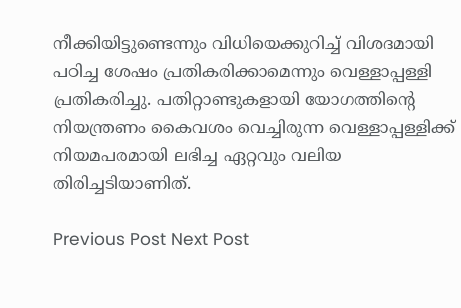നീക്കിയിട്ടുണ്ടെന്നും വിധിയെക്കുറിച്ച്‌ വിശദമായി പഠിച്ച ശേഷം പ്രതികരിക്കാമെന്നും വെള്ളാപ്പള്ളി പ്രതികരിച്ചു. പതിറ്റാണ്ടുകളായി യോഗത്തിന്റെ നിയന്ത്രണം കൈവശം വെച്ചിരുന്ന വെള്ളാപ്പള്ളിക്ക് നിയമപരമായി ലഭിച്ച ഏറ്റവും വലിയ തിരിച്ചടിയാണിത്.

Previous Post Next Post